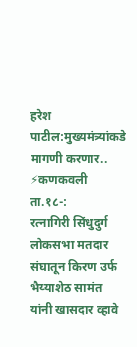हरेश पाटील:मुख्यमंत्र्यांकडे मागणी करणार..
⚡कणकवली ता.१८-:
रत्नागिरी सिंधुदुर्ग लोकसभा मतदार संघातून किरण उर्फ भैय्याशेठ सामंत यांनी खासदार व्हावे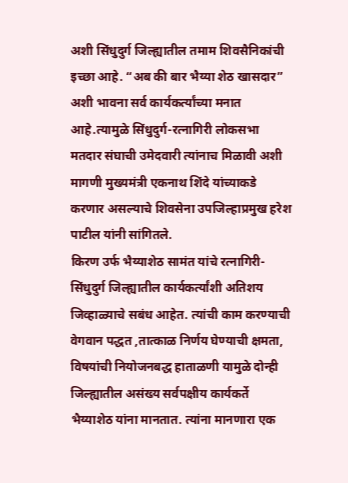अशी सिंधुदुर्ग जिल्ह्यातील तमाम शिवसैनिकांची इच्छा आहे. “अब की बार भैय्या शेठ खासदार” अशी भावना सर्व कार्यकर्त्यांच्या मनात आहे.त्यामुळे सिंधुदुर्ग-रत्नागिरी लोकसभा मतदार संघाची उमेदवारी त्यांनाच मिळावी अशी मागणी मुख्यमंत्री एकनाथ शिंदे यांच्याकडे करणार असल्याचे शिवसेना उपजिल्हाप्रमुख हरेश पाटील यांनी सांगितले.
किरण उर्फ भैय्याशेठ सामंत यांचे रत्नागिरी-सिंधुदुर्ग जिल्ह्यातील कार्यकर्त्यांशी अतिशय जिव्हाळ्याचे सबंध आहेत. त्यांची काम करण्याची वेगवान पद्धत ,तात्काळ निर्णय घेण्याची क्षमता, विषयांची नियोजनबद्ध हाताळणी यामुळे दोन्ही जिल्ह्यातील असंख्य सर्वपक्षीय कार्यकर्ते भैय्याशेठ यांना मानतात. त्यांना मानणारा एक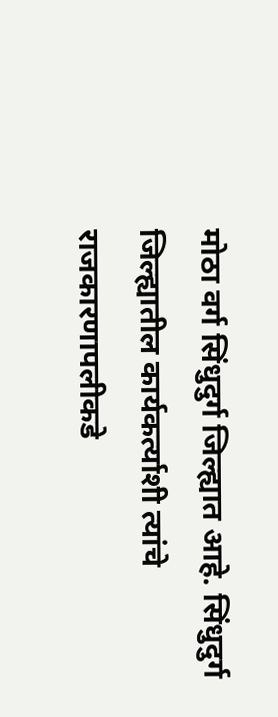मोठा वर्ग सिंधुदुर्ग जिल्ह्यात आहे. सिंधुदुर्ग जिल्ह्यातील कार्यकर्त्याशी त्यांचे राजकारणापलीकडे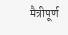मैत्रीपूर्ण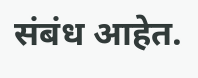संबंध आहेत.